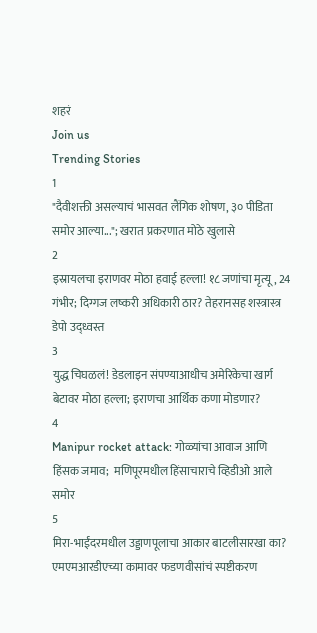शहरं
Join us
Trending Stories
1
"दैवीशक्ती असल्याचं भासवत लैंगिक शोषण, ३० पीडिता समोर आल्या..."; खरात प्रकरणात मोठे खुलासे
2
इस्रायलचा इराणवर मोठा हवाई हल्ला! १८ जणांचा मृत्यू, 24 गंभीर; दिग्गज लष्करी अधिकारी ठार? तेहरानसह शस्त्रास्त्र डेपो उद्ध्वस्त
3
युद्ध चिघळलं! डेडलाइन संपण्याआधीच अमेरिकेचा खार्ग बेटावर मोठा हल्ला; इराणचा आर्थिक कणा मोडणार?
4
Manipur rocket attack: गोळ्यांचा आवाज आणि हिंसक जमाव;  मणिपूरमधील हिंसाचाराचे व्हिडीओ आले समोर
5
मिरा-भाईंदरमधील उड्डाणपूलाचा आकार बाटलीसारखा का? एमएमआरडीएच्या कामावर फडणवीसांचं स्पष्टीकरण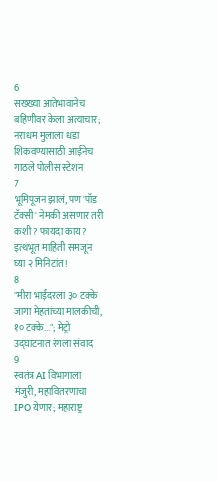6
सख्ख्या आतेभावानेच बहिणीवर केला अत्याचार; नराधम मुलाला धडा शिकवण्यासाठी आईनेच गाठले पोलीस स्टेशन
7
भूमिपूजन झालं, पण 'पॉड टॅक्सी' नेमकी असणार तरी कशी? फायदा काय? इत्थंभूत माहिती समजून घ्या २ मिनिटांत!
8
"मीरा भाईंदरला ३० टक्के जागा मेहतांच्या मालकीची, १० टक्के..."; मेट्रो उद्घाटनात रंगला संवाद
9
स्वतंत्र AI विभागाला मंजुरी, महावितरणाचा IPO येणार; महाराष्ट्र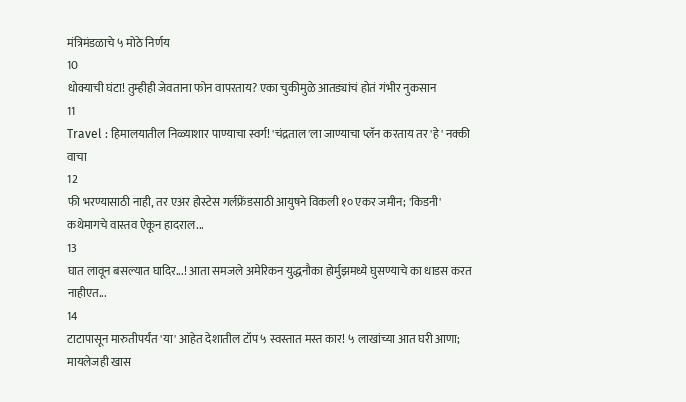मंत्रिमंडळाचे ५ मोठे निर्णय
10
धोक्याची घंटा! तुम्हीही जेवताना फोन वापरताय? एका चुकीमुळे आतड्यांचं होतं गंभीर नुकसान
11
Travel : हिमालयातील निळ्याशार पाण्याचा स्वर्ग! 'चंद्रताल'ला जाण्याचा प्लॅन करताय तर 'हे' नक्की वाचा
12
फी भरण्यासाठी नाही, तर एअर होस्टेस गर्लफ्रेंडसाठी आयुषने विकली १० एकर जमीन; 'किडनी' कथेमागचे वास्तव ऐकून हादराल...
13
घात लावून बसल्यात घादिर...! आता समजले अमेरिकन युद्धनौका होर्मुझमध्ये घुसण्याचे का धाडस करत नाहीएत...
14
टाटापासून मारुतीपर्यंत 'या' आहेत देशातील टॉप ५ स्वस्तात मस्त कार! ५ लाखांच्या आत घरी आणा; मायलेजही खास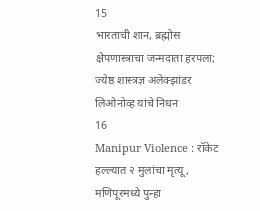15
भारताची शान, ब्रह्मोस क्षेपणास्त्राचा जन्मदाता हरपला; ज्येष्ठ शास्त्रज्ञ अलेक्झांडर लिओनोव्ह यांचे निधन
16
Manipur Violence : रॉकेट हल्ल्यात २ मुलांचा मृत्यू, मणिपूरमध्ये पुन्हा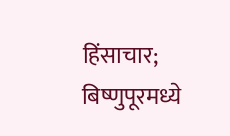हिंसाचार; बिष्णुपूरमध्ये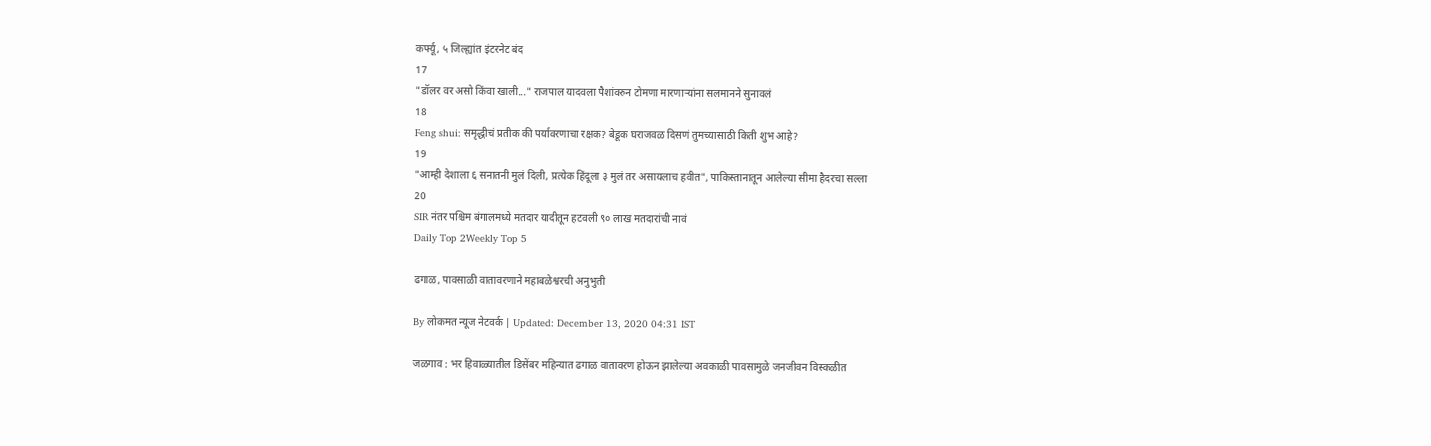कर्फ्यू, ५ जिल्ह्यांत इंटरनेट बंद
17
"डॉलर वर असो किंवा खाली..." राजपाल यादवला पैशांवरुन टोमणा मारणाऱ्यांना सलमानने सुनावलं
18
Feng shui: समृद्धीचं प्रतीक की पर्यावरणाचा रक्षक? बेडूक घराजवळ दिसणं तुमच्यासाठी किती शुभ आहे?
19
"आम्ही देशाला ६ सनातनी मुलं दिली, प्रत्येक हिंदूला ३ मुलं तर असायलाच हवीत", पाकिस्तानातून आलेल्या सीमा हैदरचा सल्ला
20
SIR नंतर पश्चिम बंगालमध्ये मतदार यादीतून हटवली ९० लाख मतदारांची नावं
Daily Top 2Weekly Top 5

ढगाळ, पावसाळी वातावरणाने महाबळेश्वरची अनुभुती

By लोकमत न्यूज नेटवर्क | Updated: December 13, 2020 04:31 IST

जळगाव : भर हिवाळ्यातील डिसेंबर महिन्यात ढगाळ वातावरण होऊन झालेल्या अवकाळी पावसामुळे जनजीवन विस्कळीत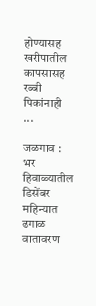होण्यासह खरीपातील कापसासह रब्बी पिकांनाही ...

जळगाव : भर हिवाळ्यातील डिसेंबर महिन्यात ढगाळ वातावरण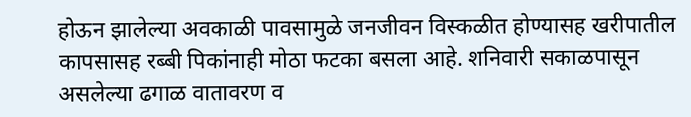होऊन झालेल्या अवकाळी पावसामुळे जनजीवन विस्कळीत होण्यासह खरीपातील कापसासह रब्बी पिकांनाही मोठा फटका बसला आहे. शनिवारी सकाळपासून असलेल्या ढगाळ वातावरण व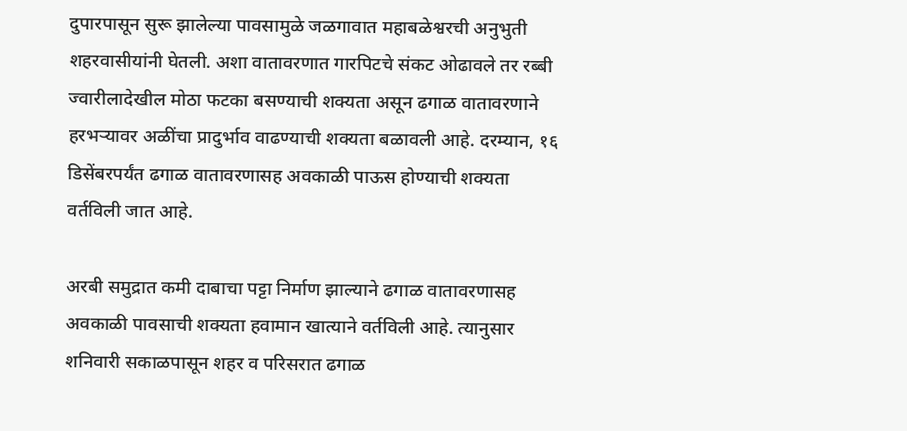दुपारपासून सुरू झालेल्या पावसामुळे जळगावात महाबळेश्वरची अनुभुती शहरवासीयांनी घेतली. अशा वातावरणात गारपिटचे संकट ओढावले तर रब्बी ज्वारीलादेखील मोठा फटका बसण्याची शक्यता असून ढगाळ वातावरणाने हरभऱ्यावर अळींचा प्रादुर्भाव वाढण्याची शक्यता बळावली आहे. दरम्यान, १६ डिसेंबरपर्यंत ढगाळ वातावरणासह अवकाळी पाऊस होण्याची शक्यता वर्तविली जात आहे.

अरबी समुद्रात कमी दाबाचा पट्टा निर्माण झाल्याने ढगाळ वातावरणासह अवकाळी पावसाची शक्यता हवामान खात्याने वर्तविली आहे. त्यानुसार शनिवारी सकाळपासून शहर व परिसरात ढगाळ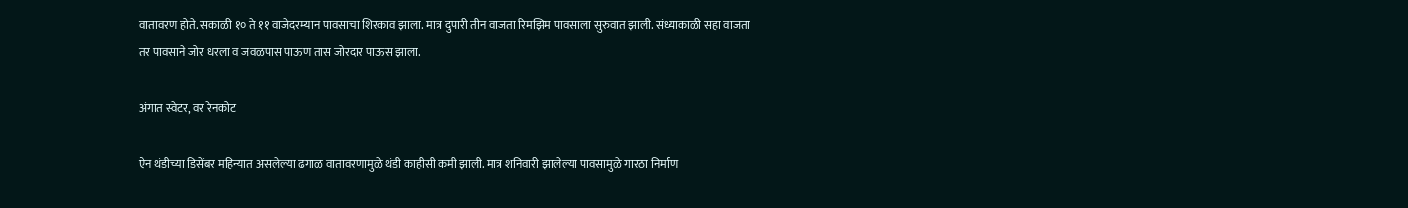वातावरण होते. सकाळी १० ते ११ वाजेदरम्यान पावसाचा शिरकाव झाला. मात्र दुपारी तीन वाजता रिमझिम पावसाला सुरुवात झाली. संध्याकाळी सहा वाजता तर पावसाने जोर धरला व जवळपास पाऊण तास जोरदार पाऊस झाला.

अंगात स्वेटर, वर रेनकोट

ऐन थंडीच्या डिसेंबर महिन्यात असलेल्या ढगा‌ळ वातावरणामुळे थंडी काहीसी कमी झाली. मात्र शनिवारी झालेल्या पावसामुळे गारठा निर्माण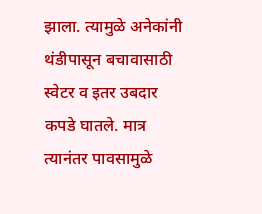झाला. त्यामुळे अनेकांनी थंडीपासून बचावासाठी स्वेटर व इतर उबदार कपडे घातले. मात्र त्यानंतर पावसामुळे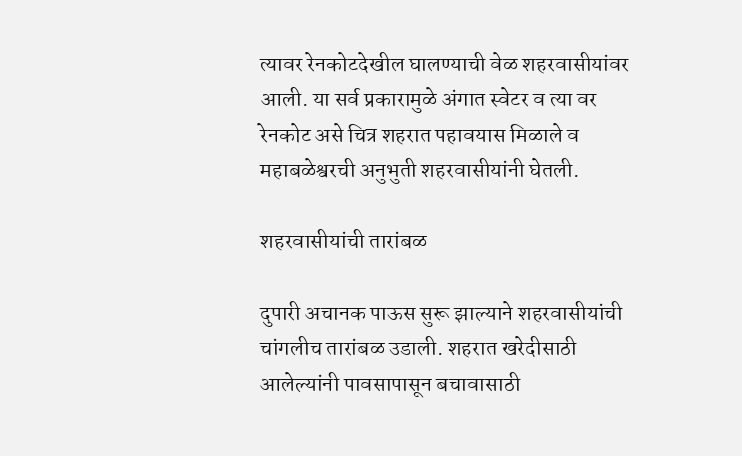त्यावर रेनकोटदेखील घालण्याची वेळ शहरवासीयांवर आली. या सर्व प्रकारामुळे अंगात स्वेटर व त्या वर रेनकोट असे चित्र शहरात पहावयास मिळाले व महाबळेश्वरची अनुभुती शहरवासीयांनी घेतली.

शहरवासीयांची तारांबळ

दुपारी अचानक पाऊस सुरू झाल्याने शहरवासीयांची चांगलीच तारांबळ उडाली. शहरात खरेदीसाठी आलेल्यांनी पावसापासून बचावासाठी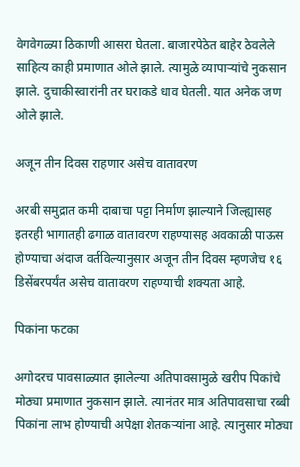वेगवेगळ्या ठिकाणी आसरा घेतला. बाजारपेठेत बाहेर ठेवलेले साहित्य काही प्रमाणात ओले झाले. त्यामुळे व्यापाऱ्यांचे नुकसान झाले. दुचाकीस्वारांनी तर घराकडे धाव घेतली. यात अनेक जण ओले झाले.

अजून तीन दिवस राहणार असेच वातावरण

अरबी समुद्रात कमी दाबाचा पट्टा निर्माण झाल्याने जिल्ह्यासह इतरही भागातही ढगाळ वातावरण राहण्यासह अवकाळी पाऊस होण्याचा अंदाज वर्तविल्यानुसार अजून तीन दिवस म्हणजेच १६ डिसेंबरपर्यंत असेच वातावरण राहण्याची शक्यता आहे.

पिकांना फटका

अगोदरच पावसाळ्यात झालेल्या अतिपावसामुळे खरीप पिकांचे मोठ्या प्रमाणात नुकसान झाले. त्यानंतर मात्र अतिपावसाचा रब्बी पिकांना लाभ होण्याची अपेक्षा शेतकऱ्यांना आहे. त्यानुसार मोठ्या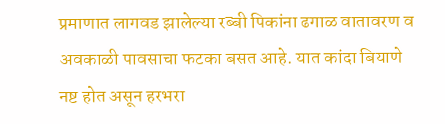प्रमाणात लागवड झालेल्या रब्बी पिकांना ढगाळ वातावरण व अवकाळी पावसाचा फटका बसत आहे. यात कांदा बियाणे नष्ट होत असून हरभरा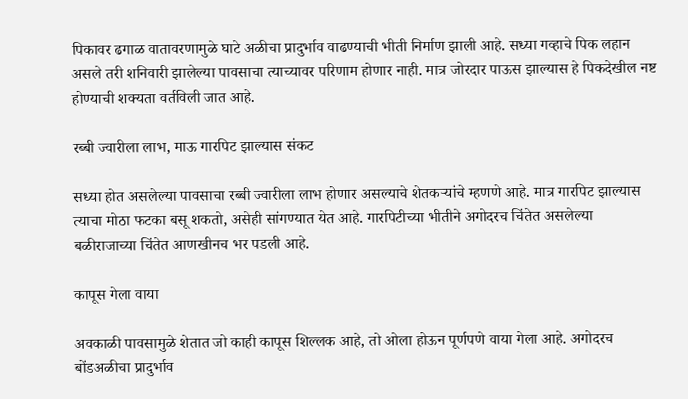पिकावर ढगाळ वातावरणामुळे घाटे अळीचा प्रादुर्भाव वाढण्याची भीती निर्माण झाली आहे. सध्या गव्हाचे पिक लहान असले तरी शनिवारी झालेल्या पावसाचा त्याच्यावर परिणाम होणार नाही. मात्र जोरदार पाऊस झाल्यास हे पिकदेखील नष्ट होण्याची शक्यता वर्तविली जात आहे.

रब्बी ज्वारीला लाभ, माऊ गारपिट झाल्यास संकट

सध्या होत असलेल्या पावसाचा रब्बी ज्वारीला लाभ होणार असल्याचे शेतकऱ्यांचे म्हणणे आहे. मात्र गारपिट झाल्यास त्याचा मोठा फटका बसू शकतो, असेही सांगण्यात येत आहे. गारपिटीच्या भीतीने अगोदरच चिंतेत असलेल्या बळीराजाच्या चिंतेत आणखीनच भर पडली आहे.

कापूस गेला वाया

अवकाळी पावसामुळे शेतात जो काही कापूस शिल्लक आहे, तो ओला होऊन पूर्णपणे वाया गेला आहे. अगोदरच बोंडअळीचा प्रादुर्भाव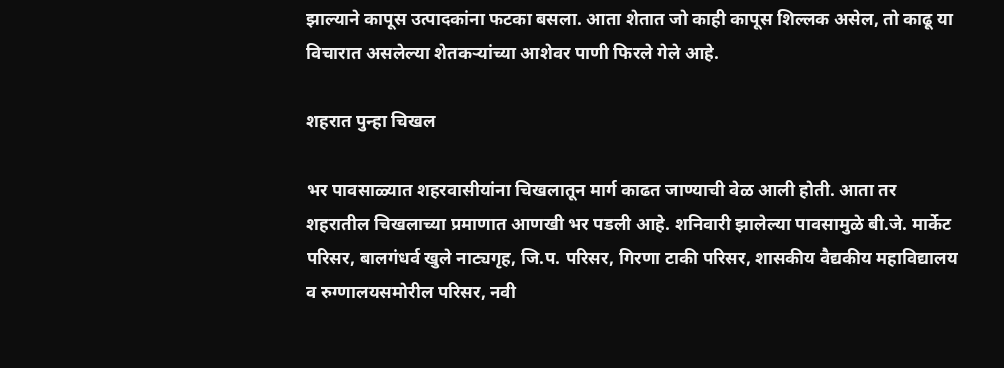झाल्याने कापूस उत्पादकांना फटका बसला. आता शेतात जो काही कापूस शिल्लक असेल, तो काढू या विचारात असलेल्या शेतकऱ्यांच्या आशेवर पाणी फिरले गेले आहे.

शहरात पुन्हा चिखल

भर पावसाळ्यात शहरवासीयांना चिखलातून मार्ग काढत जाण्याची वेळ आली होती. आता तर शहरातील चिखलाच्या प्रमाणात आणखी भर पडली आहे. शनिवारी झालेल्या पावसामुळे बी.जे. मार्केट परिसर, बालगंधर्व खुले नाट्यगृह, जि.प. परिसर, गिरणा टाकी परिसर, शासकीय वैद्यकीय महाविद्यालय व रुग्णालयसमोरील परिसर, नवी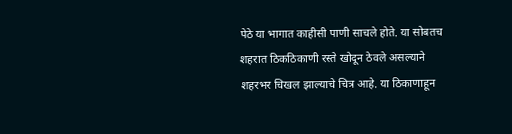पेठे या भागात काहीसी पाणी साचले होते. या सोबतच शहरात ठिकठिकाणी रस्ते खोदून ठेवले असल्याने शहरभर चिखल झाल्याचे चित्र आहे. या ठिकाणाहून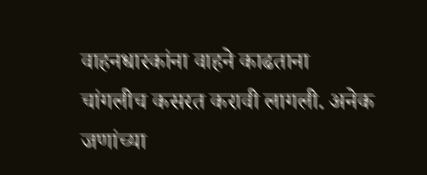वाहनधारकांना वाहने काढताना चांगलीच कसरत करावी लागली. अनेक जणांच्या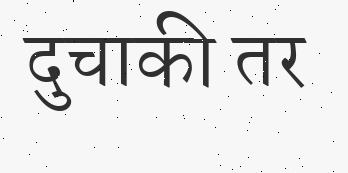दुचाकी तर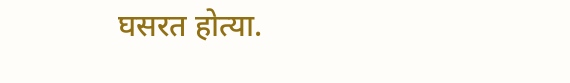घसरत होत्या.